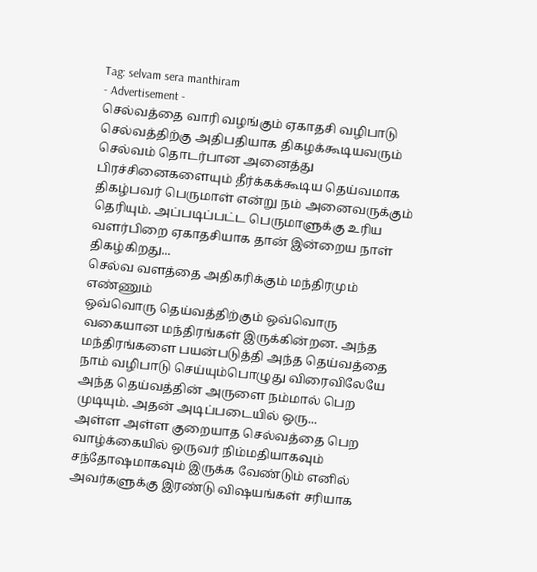Tag: selvam sera manthiram
- Advertisement -
செல்வத்தை வாரி வழங்கும் ஏகாதசி வழிபாடு
செல்வத்திற்கு அதிபதியாக திகழக்கூடியவரும் செல்வம் தொடர்பான அனைத்து பிரச்சினைகளையும் தீர்க்கக்கூடிய தெய்வமாக திகழ்பவர் பெருமாள் என்று நம் அனைவருக்கும் தெரியும். அப்படிப்பட்ட பெருமாளுக்கு உரிய வளர்பிறை ஏகாதசியாக தான் இன்றைய நாள் திகழ்கிறது...
செல்வ வளத்தை அதிகரிக்கும் மந்திரமும் எண்ணும்
ஒவ்வொரு தெய்வத்திற்கும் ஒவ்வொரு வகையான மந்திரங்கள் இருக்கின்றன. அந்த மந்திரங்களை பயன்படுத்தி அந்த தெய்வத்தை நாம் வழிபாடு செய்யும்பொழுது விரைவிலேயே அந்த தெய்வத்தின் அருளை நம்மால் பெற முடியும். அதன் அடிப்படையில் ஒரு...
அள்ள அள்ள குறையாத செல்வத்தை பெற
வாழ்க்கையில் ஒருவர் நிம்மதியாகவும் சந்தோஷமாகவும் இருக்க வேண்டும் எனில் அவர்களுக்கு இரண்டு விஷயங்கள் சரியாக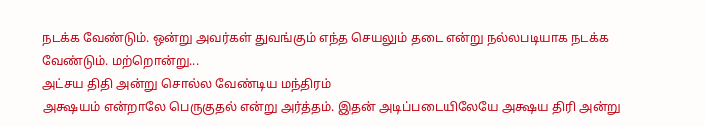நடக்க வேண்டும். ஒன்று அவர்கள் துவங்கும் எந்த செயலும் தடை என்று நல்லபடியாக நடக்க வேண்டும். மற்றொன்று...
அட்சய திதி அன்று சொல்ல வேண்டிய மந்திரம்
அக்ஷயம் என்றாலே பெருகுதல் என்று அர்த்தம். இதன் அடிப்படையிலேயே அக்ஷய திரி அன்று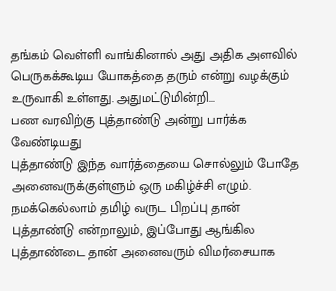தங்கம் வெள்ளி வாங்கினால் அது அதிக அளவில் பெருகக்கூடிய யோகத்தை தரும் என்று வழக்கும் உருவாகி உள்ளது. அதுமட்டுமின்றி...
பண வரவிற்கு புத்தாண்டு அன்று பார்க்க வேண்டியது
புத்தாண்டு இந்த வார்த்தையை சொல்லும் போதே அனைவருக்குள்ளும் ஒரு மகிழ்ச்சி எழும். நமக்கெல்லாம் தமிழ் வருட பிறப்பு தான் புத்தாண்டு என்றாலும், இப்போது ஆங்கில புத்தாண்டை தான் அனைவரும் விமர்சையாக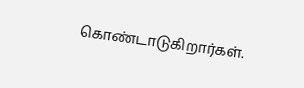கொண்டாடுகிறார்கள்.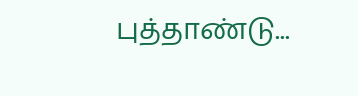புத்தாண்டு...